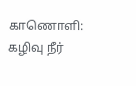காணொளி: கழிவு நீர்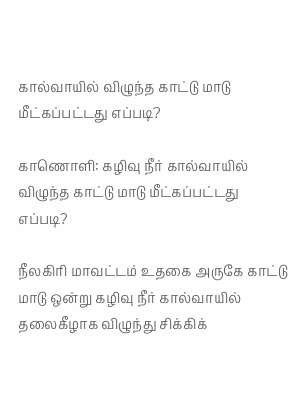கால்வாயில் விழுந்த காட்டு மாடு மீட்கப்பட்டது எப்படி?

காணொளி: கழிவு நீர் கால்வாயில் விழுந்த காட்டு மாடு மீட்கப்பட்டது எப்படி?

நீலகிரி மாவட்டம் உதகை அருகே காட்டு மாடு ஒன்று கழிவு நீர் கால்வாயில் தலைகீழாக விழுந்து சிக்கிக்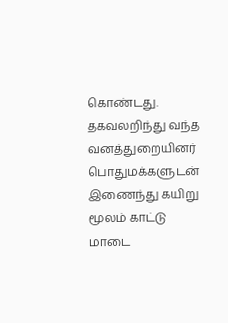கொண்டது. தகவலறிந்து வந்த வனத்துறையினர் பொதுமக்களுடன் இணைந்து கயிறு மூலம் காட்டு மாடை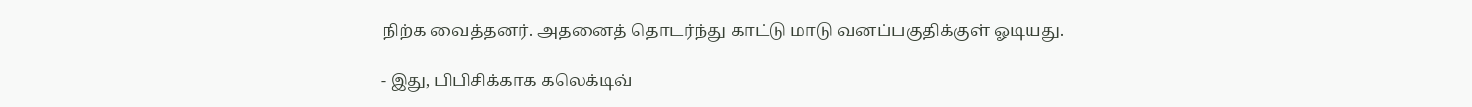நிற்க வைத்தனர். அதனைத் தொடர்ந்து காட்டு மாடு வனப்பகுதிக்குள் ஓடியது.

- இது, பிபிசிக்காக கலெக்டிவ்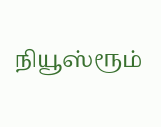நியூஸ்ரூம்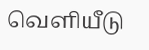வெளியீடு